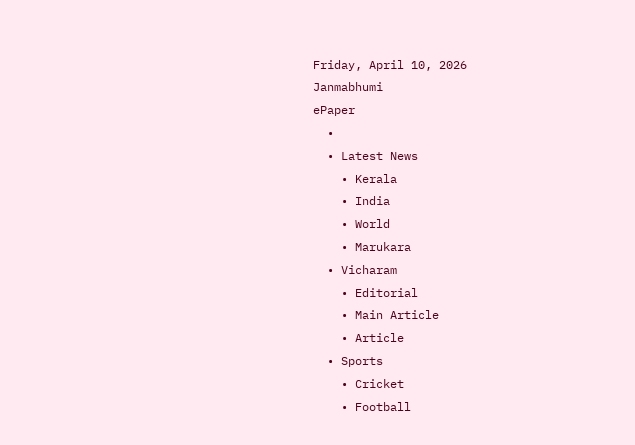Friday, April 10, 2026
Janmabhumi
ePaper
  •
  • Latest News
    • Kerala
    • India
    • World
    • Marukara
  • Vicharam
    • Editorial
    • Main Article
    • Article
  • Sports
    • Cricket
    • Football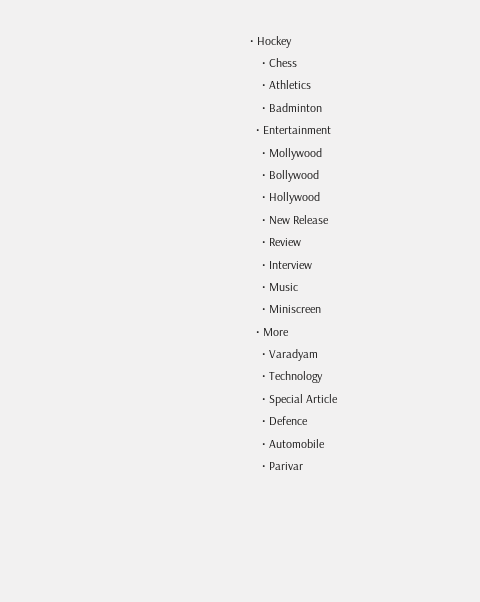• Hockey
    • Chess
    • Athletics
    • Badminton
  • Entertainment
    • Mollywood
    • Bollywood
    • Hollywood
    • New Release
    • Review
    • Interview
    • Music
    • Miniscreen
  • More
    • Varadyam
    • Technology
    • Special Article
    • Defence
    • Automobile
    • Parivar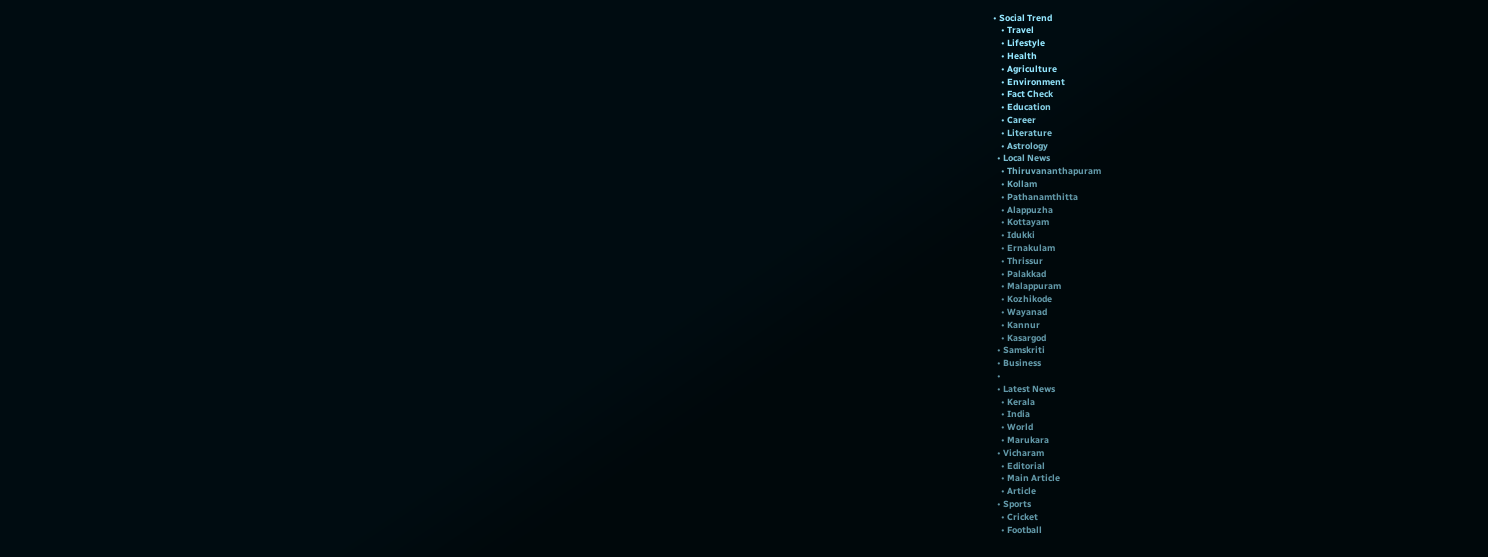• Social Trend
    • Travel
    • Lifestyle
    • Health
    • Agriculture
    • Environment
    • Fact Check
    • Education
    • Career
    • Literature
    • Astrology
  • Local News
    • Thiruvananthapuram
    • Kollam
    • Pathanamthitta
    • Alappuzha
    • Kottayam
    • Idukki
    • Ernakulam
    • Thrissur
    • Palakkad
    • Malappuram
    • Kozhikode
    • Wayanad
    • Kannur
    • Kasargod
  • Samskriti
  • Business
  •
  • Latest News
    • Kerala
    • India
    • World
    • Marukara
  • Vicharam
    • Editorial
    • Main Article
    • Article
  • Sports
    • Cricket
    • Football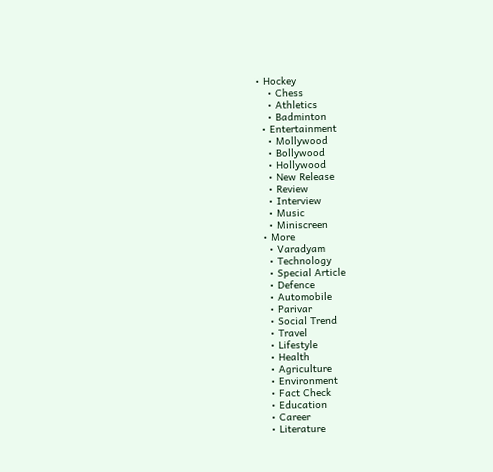• Hockey
    • Chess
    • Athletics
    • Badminton
  • Entertainment
    • Mollywood
    • Bollywood
    • Hollywood
    • New Release
    • Review
    • Interview
    • Music
    • Miniscreen
  • More
    • Varadyam
    • Technology
    • Special Article
    • Defence
    • Automobile
    • Parivar
    • Social Trend
    • Travel
    • Lifestyle
    • Health
    • Agriculture
    • Environment
    • Fact Check
    • Education
    • Career
    • Literature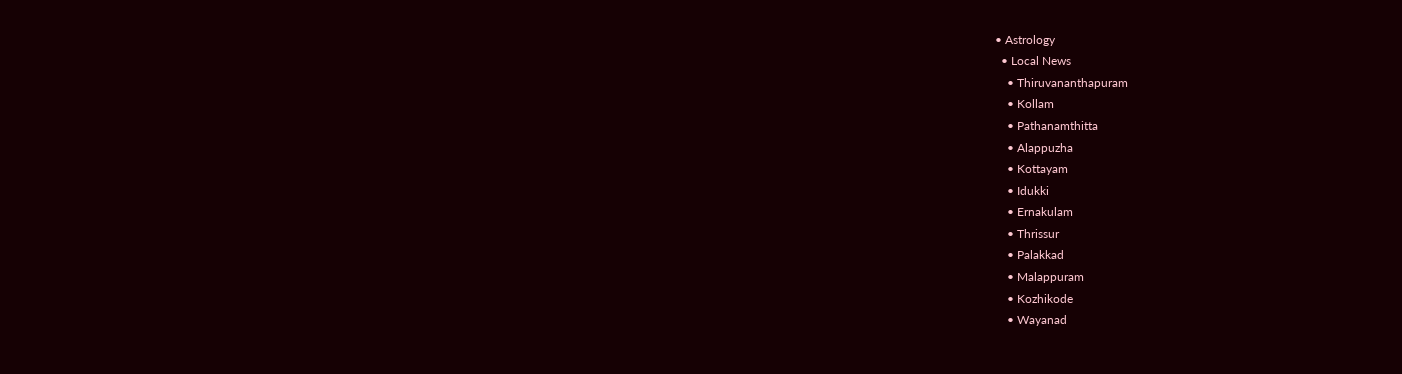• Astrology
  • Local News
    • Thiruvananthapuram
    • Kollam
    • Pathanamthitta
    • Alappuzha
    • Kottayam
    • Idukki
    • Ernakulam
    • Thrissur
    • Palakkad
    • Malappuram
    • Kozhikode
    • Wayanad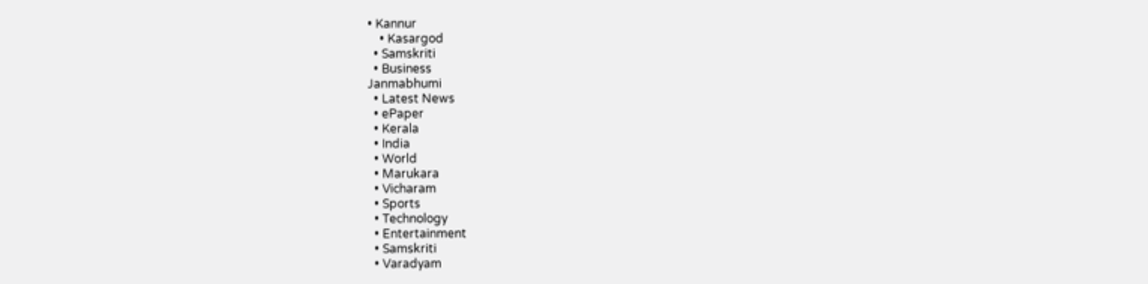• Kannur
    • Kasargod
  • Samskriti
  • Business
Janmabhumi
  • Latest News
  • ePaper
  • Kerala
  • India
  • World
  • Marukara
  • Vicharam
  • Sports
  • Technology
  • Entertainment
  • Samskriti
  • Varadyam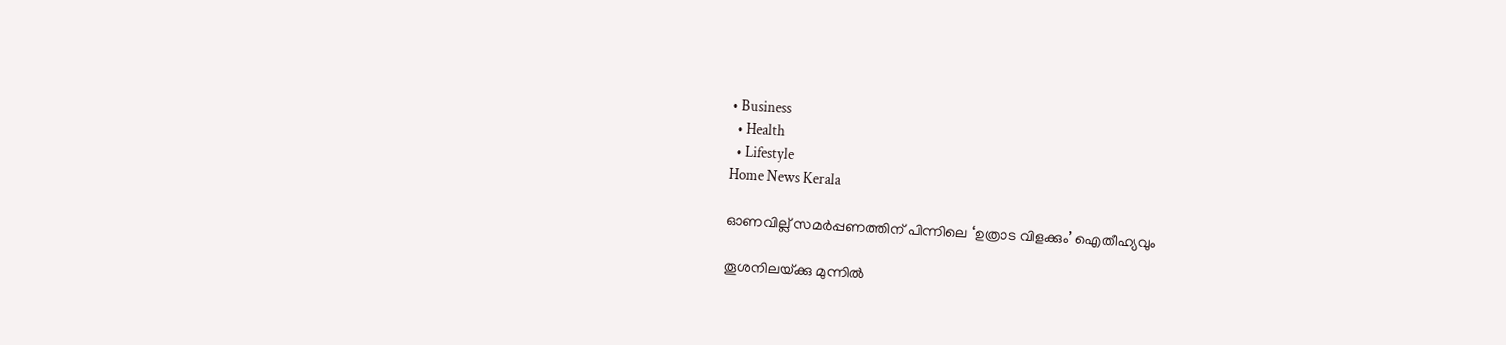• Business
  • Health
  • Lifestyle
Home News Kerala

ഓണവില്ല് സമര്‍പ്പണത്തിന് പിന്നിലെ ‘ഉത്രാട വിളക്കും’ ഐതീഹ്യവും

തൂശനിലയ്‌ക്കു മുന്നില്‍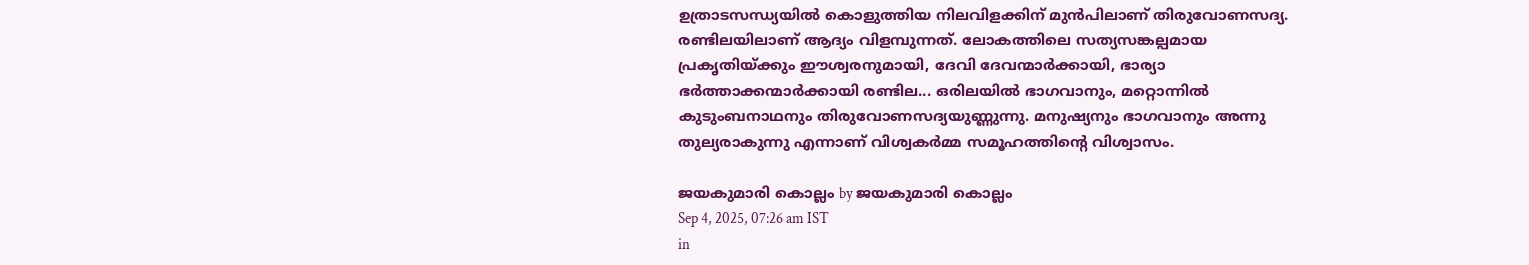ഉത്രാടസന്ധ്യയില്‍ കൊളുത്തിയ നിലവിളക്കിന് മുന്‍പിലാണ് തിരുവോണസദ്യ. രണ്ടിലയിലാണ് ആദ്യം വിളമ്പുന്നത്. ലോകത്തിലെ സത്യസങ്കല്പമായ പ്രകൃതിയ്‌ക്കും ഈശ്വരനുമായി, ദേവി ദേവന്മാര്‍ക്കായി, ഭാര്യാ ഭര്‍ത്താക്കന്മാര്‍ക്കായി രണ്ടില... ഒരിലയില്‍ ഭാഗവാനും, മറ്റൊന്നില്‍ കുടുംബനാഥനും തിരുവോണസദ്യയുണ്ണുന്നു. മനുഷ്യനും ഭാഗവാനും അന്നു തുല്യരാകുന്നു എന്നാണ് വിശ്വകര്‍മ്മ സമൂഹത്തിന്റെ വിശ്വാസം.

ജയകുമാരി കൊല്ലം by ജയകുമാരി കൊല്ലം
Sep 4, 2025, 07:26 am IST
in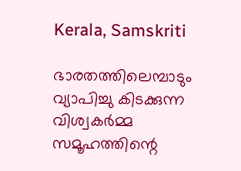Kerala, Samskriti

ഭാരതത്തിലെമ്പാടും വ്യാപിച്ചു കിടക്കുന്ന വിശ്വകര്‍മ്മ സമൂഹത്തിന്റെ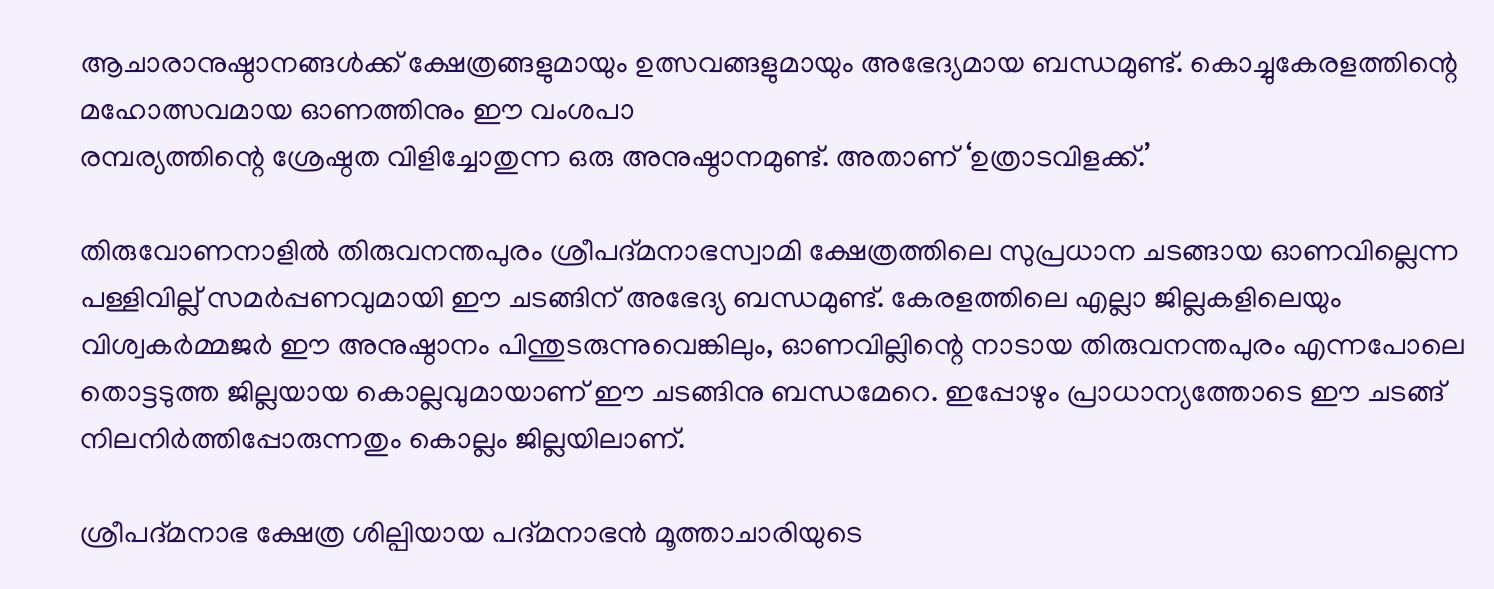ആചാരാനുഷ്ഠാനങ്ങള്‍ക്ക് ക്ഷേത്രങ്ങളുമായും ഉത്സവങ്ങളുമായും അഭേദ്യമായ ബന്ധമുണ്ട്. കൊച്ചുകേരളത്തിന്റെ മഹോത്സവമായ ഓണത്തിനും ഈ വംശപാ
രമ്പര്യത്തിന്റെ ശ്രേഷ്ഠത വിളിച്ചോതുന്ന ഒരു അനുഷ്ഠാനമുണ്ട്. അതാണ് ‘ഉത്രാടവിളക്ക്.’

തിരുവോണനാളില്‍ തിരുവനന്തപുരം ശ്രീപദ്മനാഭസ്വാമി ക്ഷേത്രത്തിലെ സുപ്രധാന ചടങ്ങായ ഓണവില്ലെന്ന പള്ളിവില്ല് സമര്‍പ്പണവുമായി ഈ ചടങ്ങിന് അഭേദ്യ ബന്ധമുണ്ട്. കേരളത്തിലെ എല്ലാ ജില്ലകളിലെയും വിശ്വകര്‍മ്മജര്‍ ഈ അനുഷ്ഠാനം പിന്തുടരുന്നുവെങ്കിലും, ഓണവില്ലിന്റെ നാടായ തിരുവനന്തപുരം എന്നപോലെ തൊട്ടടുത്ത ജില്ലയായ കൊല്ലവുമായാണ് ഈ ചടങ്ങിനു ബന്ധമേറെ. ഇപ്പോഴും പ്രാധാന്യത്തോടെ ഈ ചടങ്ങ് നിലനിര്‍ത്തിപ്പോരുന്നതും കൊല്ലം ജില്ലയിലാണ്.

ശ്രീപദ്മനാഭ ക്ഷേത്ര ശില്പിയായ പദ്മനാഭന്‍ മൂത്താചാരിയുടെ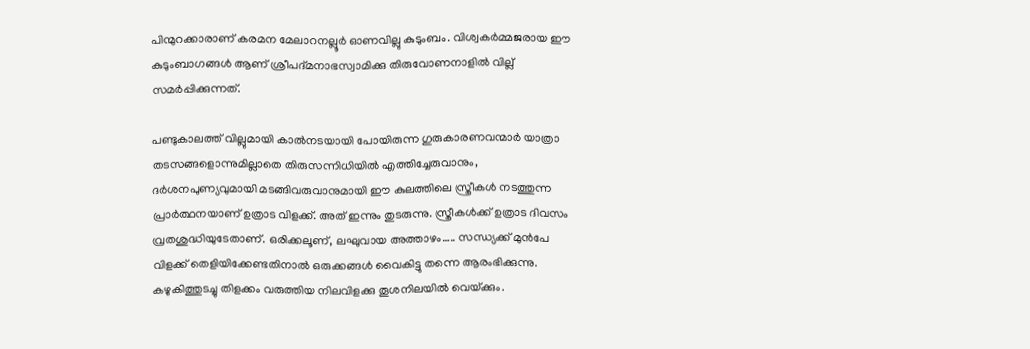പിന്മുറക്കാരാണ് കരമന മേലാറനല്ലൂര്‍ ഓണവില്ലു കുടുംബം. വിശ്വകര്‍മ്മജരായ ഈ കുടുംബാഗങ്ങള്‍ ആണ് ശ്രീപദ്മനാഭസ്വാമിക്കു തിരുവോണനാളില്‍ വില്ല് സമര്‍പ്പിക്കുന്നത്.

പണ്ടുകാലത്ത് വില്ലുമായി കാല്‍നടയായി പോയിരുന്ന ഗുരുകാരണവന്മാര്‍ യാത്രാ തടസങ്ങളൊന്നുമില്ലാതെ തിരുസന്നിധിയില്‍ എത്തിച്ചേരുവാനും, ദര്‍ശനപുണ്യവുമായി മടങ്ങിവരുവാനുമായി ഈ കുലത്തിലെ സ്ത്രീകള്‍ നടത്തുന്ന പ്രാര്‍ത്ഥനയാണ് ഉത്രാട വിളക്ക്. അത് ഇന്നും തുടരുന്നു. സ്ത്രീകള്‍ക്ക് ഉത്രാട ദിവസം വ്രതശുദ്ധിയുടേതാണ്. ഒരിക്കലൂണ്, ലഘുവായ അത്താഴം….. സന്ധ്യക്ക് മുന്‍പേ വിളക്ക് തെളിയിക്കേണ്ടതിനാല്‍ ഒരുക്കങ്ങള്‍ വൈകിട്ടു തന്നെ ആരംഭിക്കുന്നു. കഴുകിത്തുടച്ചു തിളക്കം വരുത്തിയ നിലവിളക്കു തൂശനിലയില്‍ വെയ്‌ക്കും.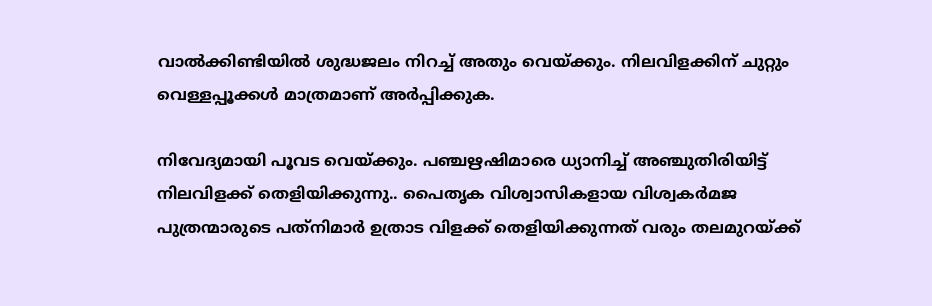വാല്‍ക്കിണ്ടിയില്‍ ശുദ്ധജലം നിറച്ച് അതും വെയ്‌ക്കും. നിലവിളക്കിന് ചുറ്റും വെള്ളപ്പൂക്കള്‍ മാത്രമാണ് അര്‍പ്പിക്കുക.

നിവേദ്യമായി പൂവട വെയ്‌ക്കും. പഞ്ചഋഷിമാരെ ധ്യാനിച്ച് അഞ്ചുതിരിയിട്ട് നിലവിളക്ക് തെളിയിക്കുന്നു.. പൈതൃക വിശ്വാസികളായ വിശ്വകര്‍മജ പുത്രന്മാരുടെ പത്‌നിമാര്‍ ഉത്രാട വിളക്ക് തെളിയിക്കുന്നത് വരും തലമുറയ്‌ക്ക്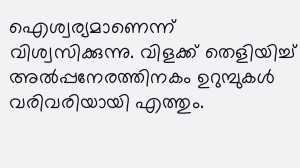ഐശ്വര്യമാണെന്ന് വിശ്വസിക്കുന്നു. വിളക്ക് തെളിയിച്ച് അല്‍പ്പനേരത്തിനകം ഉറുമ്പുകള്‍ വരിവരിയായി എത്തും.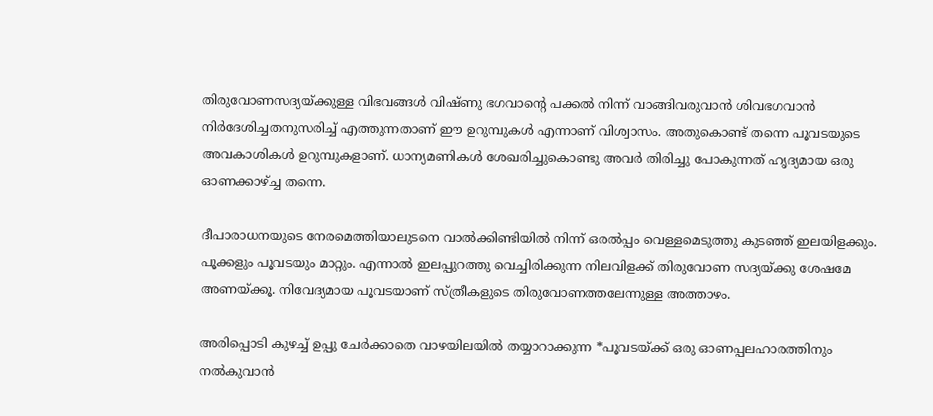തിരുവോണസദ്യയ്‌ക്കുള്ള വിഭവങ്ങള്‍ വിഷ്ണു ഭഗവാന്റെ പക്കല്‍ നിന്ന് വാങ്ങിവരുവാന്‍ ശിവഭഗവാന്‍ നിര്‍ദേശിച്ചതനുസരിച്ച് എത്തുന്നതാണ് ഈ ഉറുമ്പുകള്‍ എന്നാണ് വിശ്വാസം. അതുകൊണ്ട് തന്നെ പൂവടയുടെ അവകാശികള്‍ ഉറുമ്പുകളാണ്. ധാന്യമണികള്‍ ശേഖരിച്ചുകൊണ്ടു അവര്‍ തിരിച്ചു പോകുന്നത് ഹൃദ്യമായ ഒരു ഓണക്കാഴ്‌ച്ച തന്നെ.

ദീപാരാധനയുടെ നേരമെത്തിയാലുടനെ വാല്‍ക്കിണ്ടിയില്‍ നിന്ന് ഒരല്‍പ്പം വെള്ളമെടുത്തു കുടഞ്ഞ് ഇലയിളക്കും. പൂക്കളും പൂവടയും മാറ്റും. എന്നാല്‍ ഇലപ്പുറത്തു വെച്ചിരിക്കുന്ന നിലവിളക്ക് തിരുവോണ സദ്യയ്‌ക്കു ശേഷമേ അണയ്‌ക്കൂ. നിവേദ്യമായ പൂവടയാണ് സ്ത്രീകളുടെ തിരുവോണത്തലേന്നുള്ള അത്താഴം.

അരിപ്പൊടി കുഴച്ച് ഉപ്പു ചേര്‍ക്കാതെ വാഴയിലയില്‍ തയ്യാറാക്കുന്ന *പൂവടയ്‌ക്ക് ഒരു ഓണപ്പലഹാരത്തിനും നല്‍കുവാന്‍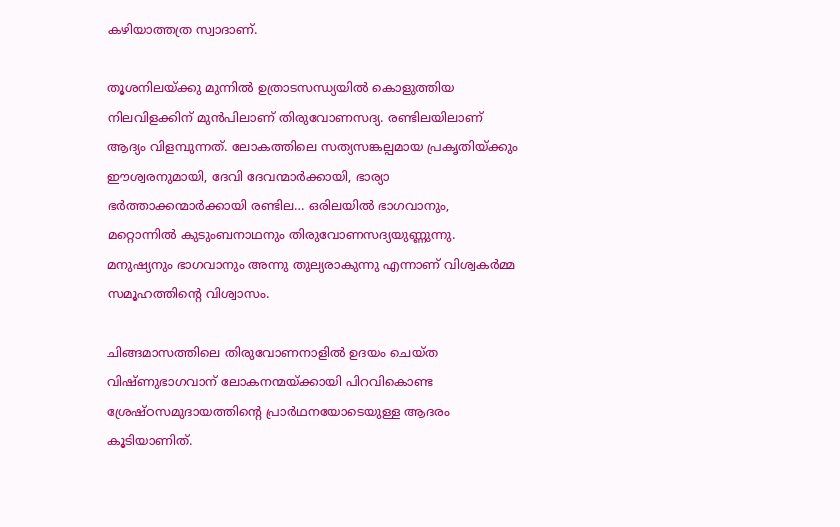കഴിയാത്തത്ര സ്വാദാണ്.

തൂശനിലയ്‌ക്കു മുന്നില്‍ ഉത്രാടസന്ധ്യയില്‍ കൊളുത്തിയ നിലവിളക്കിന് മുന്‍പിലാണ് തിരുവോണസദ്യ. രണ്ടിലയിലാണ് ആദ്യം വിളമ്പുന്നത്. ലോകത്തിലെ സത്യസങ്കല്പമായ പ്രകൃതിയ്‌ക്കും ഈശ്വരനുമായി, ദേവി ദേവന്മാര്‍ക്കായി, ഭാര്യാ ഭര്‍ത്താക്കന്മാര്‍ക്കായി രണ്ടില… ഒരിലയില്‍ ഭാഗവാനും, മറ്റൊന്നില്‍ കുടുംബനാഥനും തിരുവോണസദ്യയുണ്ണുന്നു. മനുഷ്യനും ഭാഗവാനും അന്നു തുല്യരാകുന്നു എന്നാണ് വിശ്വകര്‍മ്മ സമൂഹത്തിന്റെ വിശ്വാസം.

ചിങ്ങമാസത്തിലെ തിരുവോണനാളില്‍ ഉദയം ചെയ്ത വിഷ്ണുഭാഗവാന് ലോകനന്മയ്‌ക്കായി പിറവികൊണ്ട ശ്രേഷ്ഠസമുദായത്തിന്റെ പ്രാര്‍ഥനയോടെയുള്ള ആദരം കൂടിയാണിത്.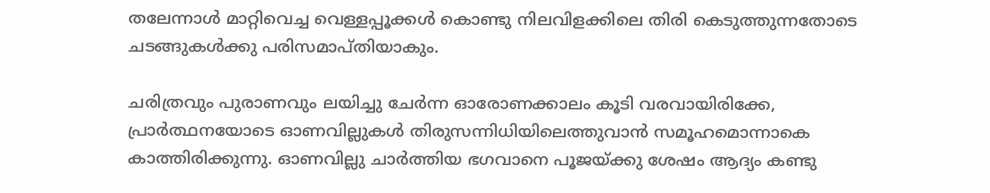തലേന്നാള്‍ മാറ്റിവെച്ച വെള്ളപ്പൂക്കള്‍ കൊണ്ടു നിലവിളക്കിലെ തിരി കെടുത്തുന്നതോടെ ചടങ്ങുകള്‍ക്കു പരിസമാപ്തിയാകും.

ചരിത്രവും പുരാണവും ലയിച്ചു ചേര്‍ന്ന ഓരോണക്കാലം കൂടി വരവായിരിക്കേ, പ്രാര്‍ത്ഥനയോടെ ഓണവില്ലുകള്‍ തിരുസന്നിധിയിലെത്തുവാന്‍ സമൂഹമൊന്നാകെ കാത്തിരിക്കുന്നു. ഓണവില്ലു ചാര്‍ത്തിയ ഭഗവാനെ പൂജയ്‌ക്കു ശേഷം ആദ്യം കണ്ടു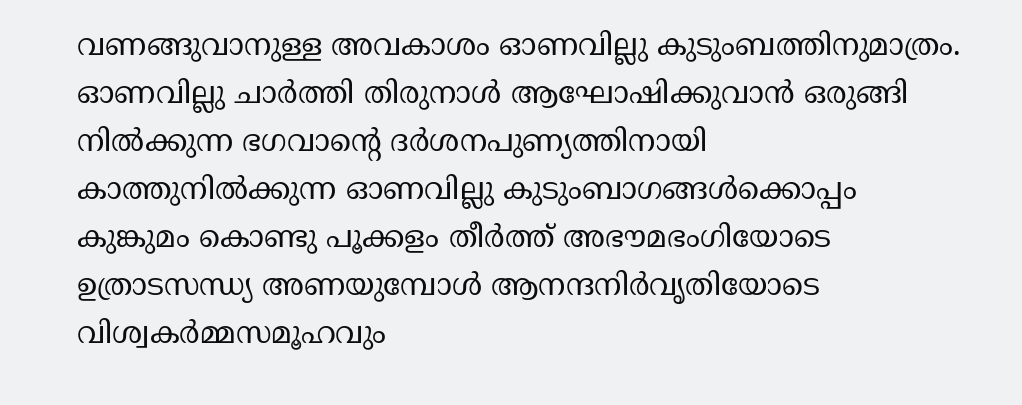വണങ്ങുവാനുള്ള അവകാശം ഓണവില്ലു കുടുംബത്തിനുമാത്രം. ഓണവില്ലു ചാര്‍ത്തി തിരുനാള്‍ ആഘോഷിക്കുവാന്‍ ഒരുങ്ങി നില്‍ക്കുന്ന ഭഗവാന്റെ ദര്‍ശനപുണ്യത്തിനായി കാത്തുനില്‍ക്കുന്ന ഓണവില്ലു കുടുംബാഗങ്ങള്‍ക്കൊപ്പം കുങ്കുമം കൊണ്ടു പൂക്കളം തീര്‍ത്ത് അഭൗമഭംഗിയോടെ ഉത്രാടസന്ധ്യ അണയുമ്പോള്‍ ആനന്ദനിര്‍വൃതിയോടെ വിശ്വകര്‍മ്മസമൂഹവും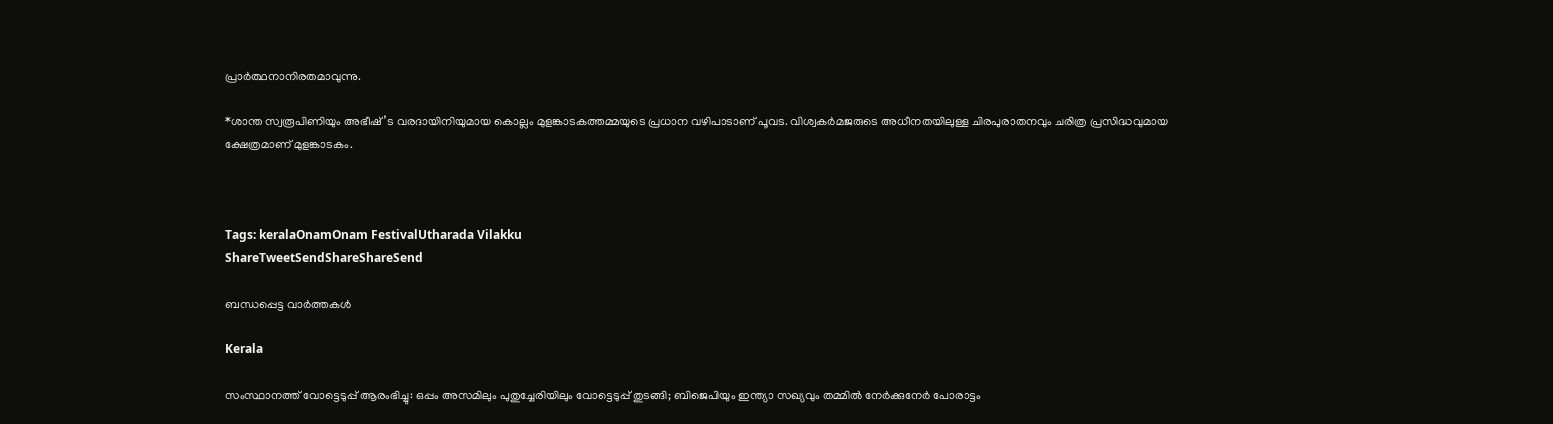പ്രാര്‍ത്ഥനാനിരതമാവുന്നു.

*ശാന്ത സ്വരൂപിണിയും അഭീഷ്’ട വരദായിനിയുമായ കൊല്ലം മുളങ്കാടകത്തമ്മയുടെ പ്രധാന വഴിപാടാണ് പൂവട. വിശ്വകര്‍മജരുടെ അധീനതയിലുള്ള ചിരപുരാതനവും ചരിത്ര പ്രസിദ്ധവുമായ ക്ഷേത്രമാണ് മുളങ്കാടകം.



Tags: keralaOnamOnam FestivalUtharada Vilakku
ShareTweetSendShareShareSend

ബന്ധപ്പെട്ട വാര്‍ത്തകള്‍

Kerala

സംസ്ഥാനത്ത് വോട്ടെടുപ്പ് ആരംഭിച്ചു: ഒപ്പം അസമിലും പുതുച്ചേരിയിലും വോട്ടെടുപ്പ് തുടങ്ങി; ബിജെപിയും ഇന്ത്യാ സഖ്യവും തമ്മിൽ നേർക്കുനേർ പോരാട്ടം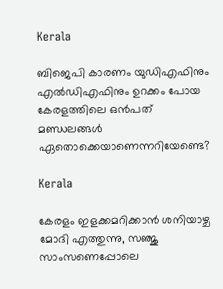Kerala

ബിജെപി കാരണം യുഡിഎഫിനും എല്‍ഡിഎഫിനും ഉറക്കം പോയ കേരളത്തിലെ ഒന്‍പത് മണ്ഡലങ്ങള്‍ ഏതൊക്കെയാണെന്നറിയേണ്ടെ?

Kerala

കേരളം ഇളക്കമറിക്കാന്‍ ശനിയാഴ്ച മോദി എത്തുന്നു, സഞ്ജു സാംസണെപ്പോലെ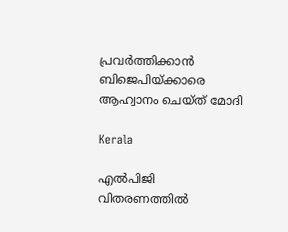പ്രവര്‍ത്തിക്കാന്‍ ബിജെപിയ്‌ക്കാരെ ആഹ്വാനം ചെയ്ത് മോദി

Kerala

എല്‍പിജി വിതരണത്തില്‍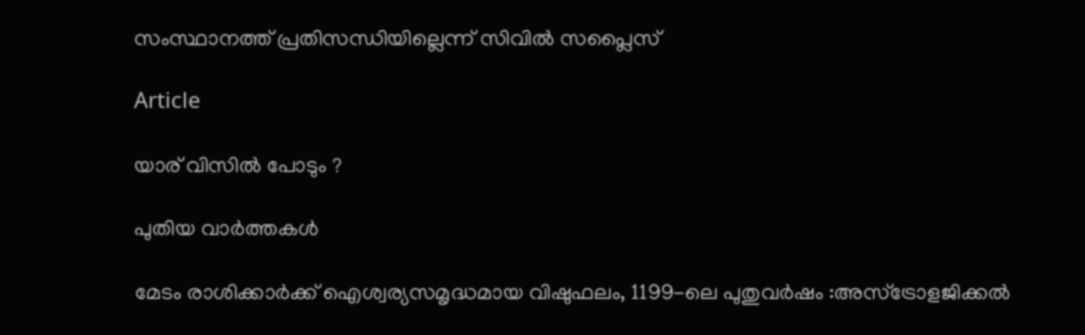സംസ്ഥാനത്ത് പ്രതിസന്ധിയില്ലെന്ന് സിവില്‍ സപ്ലൈസ്

Article

യാര് വിസില്‍ പോടും ?

പുതിയ വാര്‍ത്തകള്‍

മേടം രാശിക്കാർക്ക് ഐശ്വര്യസമൃദ്ധമായ വിഷുഫലം, 1199-ലെ പുതുവർഷം :അസ്ട്രോളജിക്കൽ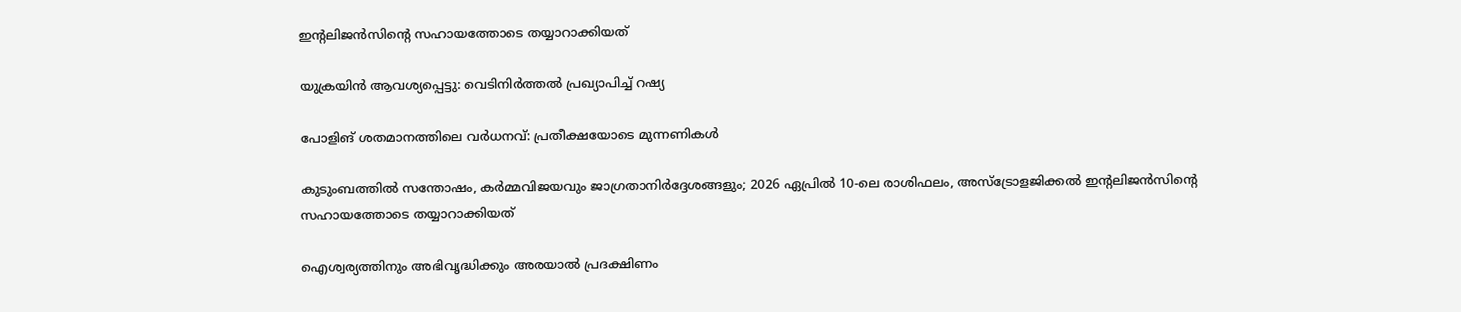ഇന്റലിജൻസിന്റെ സഹായത്തോടെ തയ്യാറാക്കിയത്

യുക്രയിന്‍ ആവശ്യപ്പെട്ടു: വെടിനിർത്തൽ പ്രഖ്യാപിച്ച് റഷ്യ

പോളിങ് ശതമാനത്തിലെ വർധനവ്: പ്രതീക്ഷയോടെ മുന്നണികൾ

കുടുംബത്തിൽ സന്തോഷം, കർമ്മവിജയവും ജാഗ്രതാനിർദ്ദേശങ്ങളും; 2026 ഏപ്രിൽ 10-ലെ രാശിഫലം, അസ്ട്രോളജിക്കൽ ഇന്റലിജൻസിന്റെ സഹായത്തോടെ തയ്യാറാക്കിയത്

ഐശ്വര്യത്തിനും അഭിവൃദ്ധിക്കും അരയാൽ പ്രദക്ഷിണം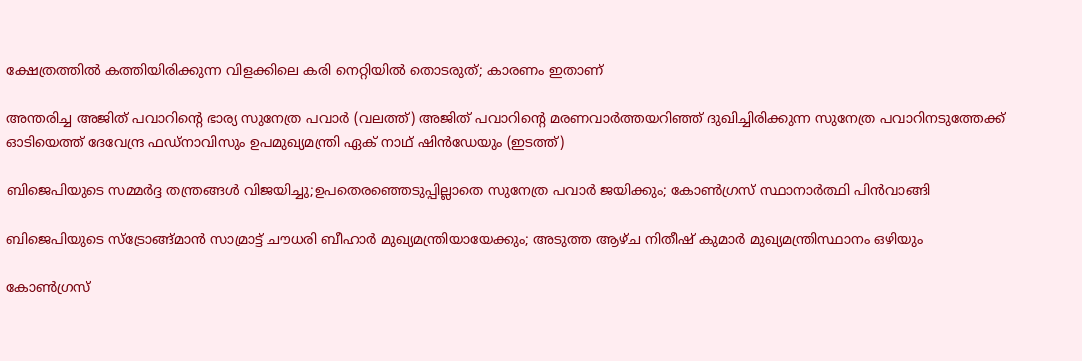ക്ഷേത്രത്തിൽ കത്തിയിരിക്കുന്ന വിളക്കിലെ കരി നെറ്റിയിൽ തൊടരുത്; കാരണം ഇതാണ്

അന്തരിച്ച അജിത് പവാറിന്‍റെ ഭാര്യ സുനേത്ര പവാര്‍ (വലത്ത്) അജിത് പവാറിന്‍റെ മരണവാര്‍ത്തയറിഞ്ഞ് ദുഖിച്ചിരിക്കുന്ന സുനേത്ര പവാറിനടുത്തേക്ക് ഓടിയെത്ത് ദേവേന്ദ്ര ഫഡ്നാവിസും ഉപമുഖ്യമന്ത്രി ഏക് നാഥ് ഷിന്‍ഡേയും (ഇടത്ത്)

ബിജെപിയുടെ സമ്മര്‍ദ്ദ തന്ത്രങ്ങള്‍ വിജയിച്ചു;ഉപതെരഞ്ഞെടുപ്പില്ലാതെ സുനേത്ര പവാര്‍ ജയിക്കും; കോണ്‍ഗ്രസ് സ്ഥാനാര്‍ത്ഥി പിന്‍വാങ്ങി

ബിജെപിയുടെ സ്ട്രോങ്ങ്മാന്‍ സാമ്രാട്ട് ചൗധരി ബീഹാര്‍ മുഖ്യമന്ത്രിയായേക്കും; അടുത്ത ആഴ്ച നിതീഷ് കുമാര്‍ മുഖ്യമന്ത്രിസ്ഥാനം ഒഴിയും

കോണ്‍ഗ്രസ്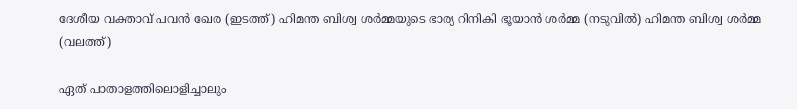ദേശീയ വക്താവ് പവന്‍ ഖേര (ഇടത്ത്) ഹിമന്ത ബിശ്വ ശര്‍മ്മയുടെ ഭാര്യ റിനികി ഭൂയാന്‍ ശര്‍മ്മ (നടുവില്‍) ഹിമന്ത ബിശ്വ ശര്‍മ്മ (വലത്ത്)

ഏത് പാതാളത്തിലൊളിച്ചാലും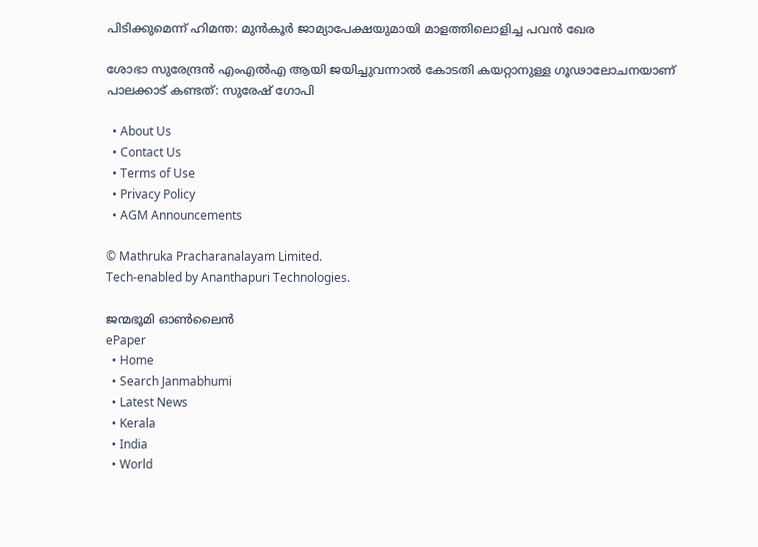പിടിക്കുമെന്ന് ഹിമന്ത: മുന്‍കൂര്‍ ജാമ്യാപേക്ഷയുമായി മാളത്തിലൊളിച്ച പവന്‍ ഖേര

ശോഭാ സുരേന്ദ്രന്‍ എംഎല്‍എ ആയി ജയിച്ചുവന്നാല്‍ കോടതി കയറ്റാനുള്ള ഗൂഢാലോചനയാണ് പാലക്കാട് കണ്ടത്: സുരേഷ് ഗോപി

  • About Us
  • Contact Us
  • Terms of Use
  • Privacy Policy
  • AGM Announcements

© Mathruka Pracharanalayam Limited.
Tech-enabled by Ananthapuri Technologies.

ജന്മഭൂമി ഓണ്‍ലൈന്‍
ePaper
  • Home
  • Search Janmabhumi
  • Latest News
  • Kerala
  • India
  • World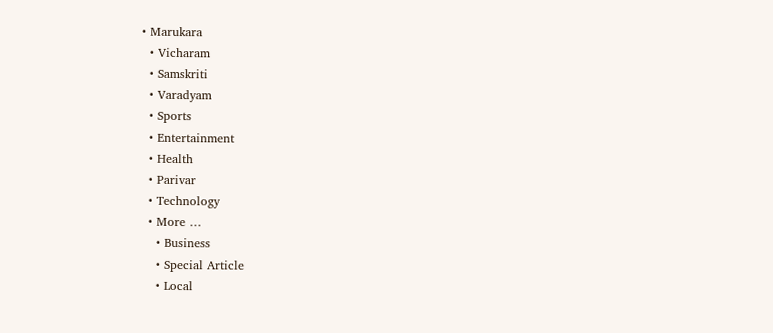• Marukara
  • Vicharam
  • Samskriti
  • Varadyam
  • Sports
  • Entertainment
  • Health
  • Parivar
  • Technology
  • More …
    • Business
    • Special Article
    • Local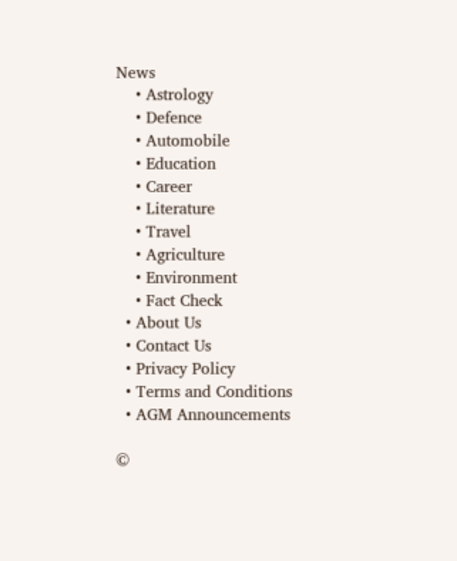News
    • Astrology
    • Defence
    • Automobile
    • Education
    • Career
    • Literature
    • Travel
    • Agriculture
    • Environment
    • Fact Check
  • About Us
  • Contact Us
  • Privacy Policy
  • Terms and Conditions
  • AGM Announcements

©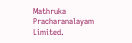Mathruka Pracharanalayam Limited.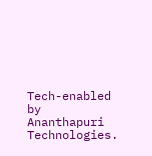Tech-enabled by Ananthapuri Technologies.